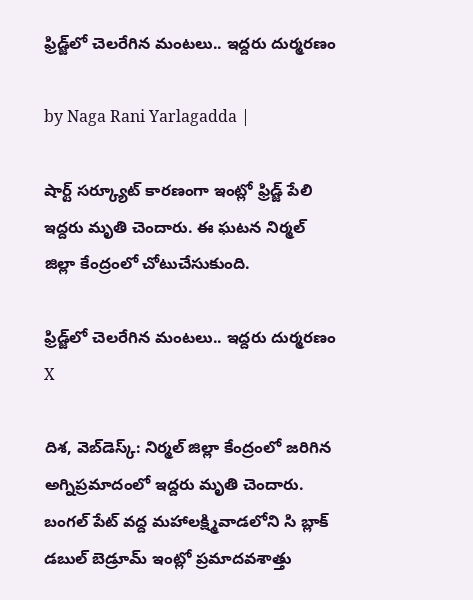ఫ్రిడ్జ్‌లో చెలరేగిన మంటలు.. ఇద్దరు దుర్మరణం

by Naga Rani Yarlagadda |

షార్ట్ సర్క్యూట్ కారణంగా ఇంట్లో ఫ్రిడ్జ్ పేలి ఇద్దరు మృతి చెందారు. ఈ ఘటన నిర్మల్ జిల్లా కేంద్రంలో చోటుచేసుకుంది.

ఫ్రిడ్జ్‌లో చెలరేగిన మంటలు.. ఇద్దరు దుర్మరణం
X

దిశ, వెబ్‌డెస్క్: నిర్మల్ జిల్లా కేంద్రంలో జరిగిన అగ్నిప్రమాదంలో ఇద్దరు మృతి చెందారు. బంగల్ పేట్ వద్ద మహాలక్ష్మివాడలోని సి బ్లాక్ డబుల్ బెడ్రూమ్ ఇంట్లో ప్రమాదవశాత్తు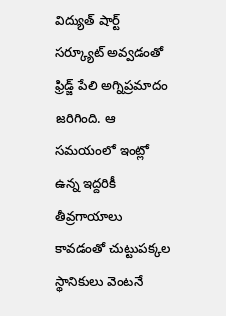విద్యుత్ షార్ట్ సర్క్యూట్ అవ్వడంతో ఫ్రిడ్జ్ పేలి అగ్నిప్రమాదం జరిగింది. ఆ సమయంలో ఇంట్లో ఉన్న ఇద్దరికీ తీవ్రగాయాలు కావడంతో చుట్టుపక్కల స్థానికులు వెంటనే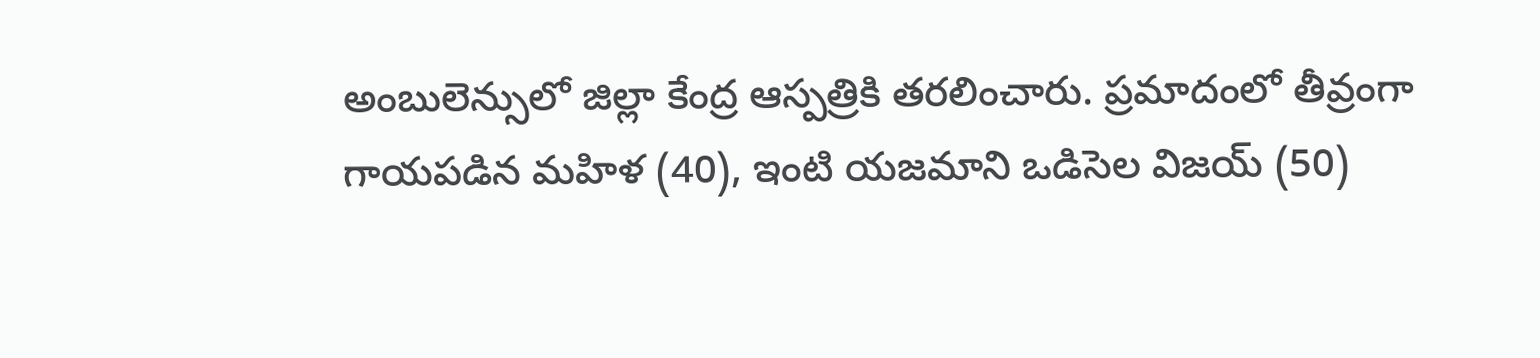అంబులెన్సులో జిల్లా కేంద్ర ఆస్పత్రికి తరలించారు. ప్రమాదంలో తీవ్రంగా గాయపడిన మహిళ (40), ఇంటి యజమాని ఒడిసెల విజయ్ (50)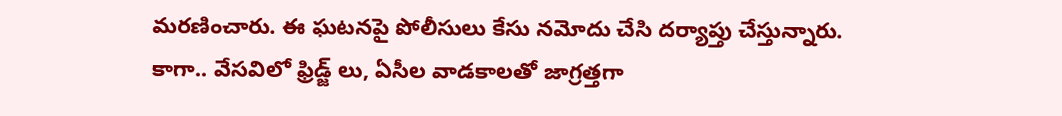మరణించారు. ఈ ఘటనపై పోలీసులు కేసు నమోదు చేసి దర్యాప్తు చేస్తున్నారు. కాగా.. వేసవిలో ఫ్రిడ్జ్ లు, ఏసీల వాడకాలతో జాగ్రత్తగా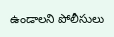ఉండాలని పోలీసులు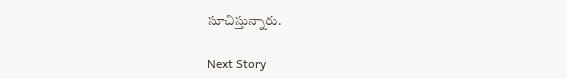సూచిస్తున్నారు.

Next Story